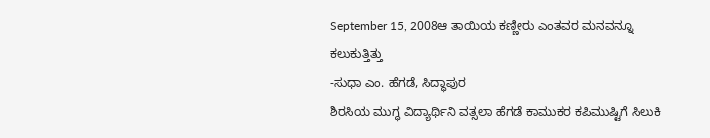September 15, 2008ಆ ತಾಯಿಯ ಕಣ್ಣೀರು ಎಂತವರ ಮನವನ್ನೂ ಕಲುಕುತ್ತಿತ್ತು
-ಸುಧಾ ಎಂ. ಹೆಗಡೆ, ಸಿದ್ಧಾಪುರ
ಶಿರಸಿಯ ಮುಗ್ಧ ವಿದ್ಯಾರ್ಥಿನಿ ವತ್ಸಲಾ ಹೆಗಡೆ ಕಾಮುಕರ ಕಪಿಮುಷ್ಟಿಗೆ ಸಿಲುಕಿ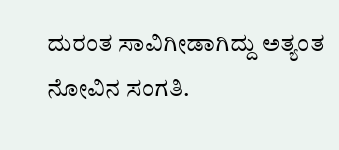ದುರಂತ ಸಾವಿಗೀಡಾಗಿದ್ದು ಅತ್ಯಂತ ನೋವಿನ ಸಂಗತಿ.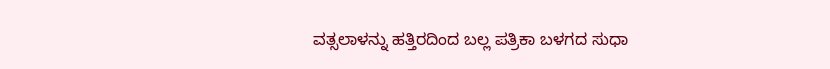ವತ್ಸಲಾಳನ್ನು ಹತ್ತಿರದಿಂದ ಬಲ್ಲ ಪತ್ರಿಕಾ ಬಳಗದ ಸುಧಾ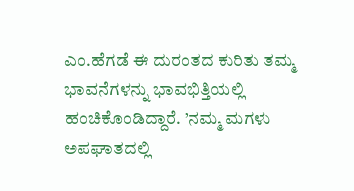ಎಂ.ಹೆಗಡೆ ಈ ದುರಂತದ ಕುರಿತು ತಮ್ಮ ಭಾವನೆಗಳನ್ನು ಭಾವಭಿತ್ತಿಯಲ್ಲಿ ಹಂಚಿಕೊಂಡಿದ್ದಾರೆ. ’ನಮ್ಮ ಮಗಳು ಅಪಘಾತದಲ್ಲಿ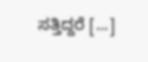ಸತ್ತಿದ್ದರೆ [...]